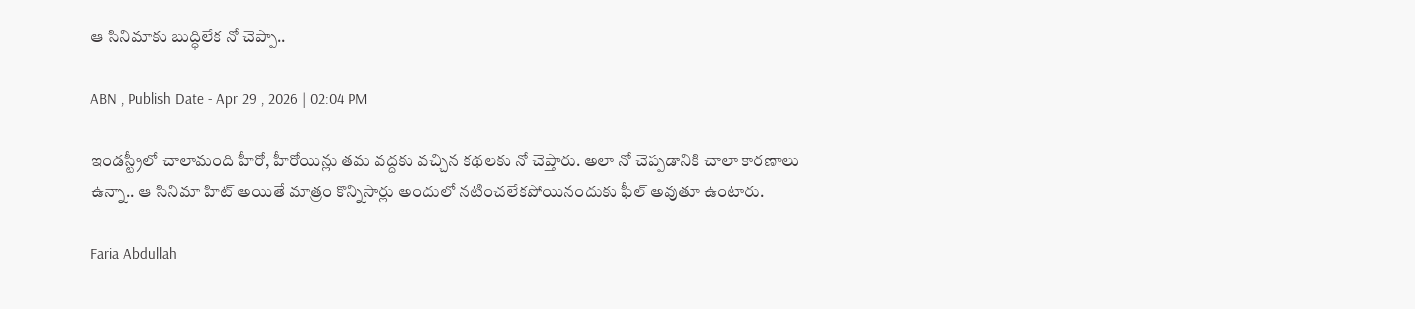ఆ సినిమాకు బుద్ధిలేక నో చెప్పా..

ABN , Publish Date - Apr 29 , 2026 | 02:04 PM

ఇండస్ట్రీలో చాలామంది హీరో, హీరోయిన్లు తమ వద్దకు వచ్చిన కథలకు నో చెప్తారు. అలా నో చెప్పడానికి చాలా కారణాలు ఉన్నా.. ఆ సినిమా హిట్ అయితే మాత్రం కొన్నిసార్లు అందులో నటించలేకపోయినందుకు ఫీల్ అవుతూ ఉంటారు.

Faria Abdullah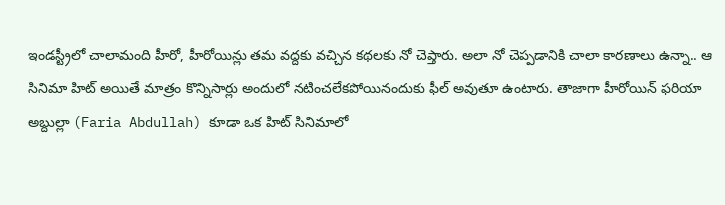ఇండస్ట్రీలో చాలామంది హీరో, హీరోయిన్లు తమ వద్దకు వచ్చిన కథలకు నో చెప్తారు. అలా నో చెప్పడానికి చాలా కారణాలు ఉన్నా.. ఆ సినిమా హిట్ అయితే మాత్రం కొన్నిసార్లు అందులో నటించలేకపోయినందుకు ఫీల్ అవుతూ ఉంటారు. తాజాగా హీరోయిన్ ఫరియా అబ్దుల్లా (Faria Abdullah) కూడా ఒక హిట్ సినిమాలో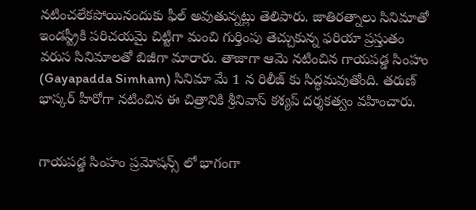నటించలేకపోయినందుకు ఫీల్ అవుతున్నట్లు తెలిపారు. జాతిరత్నాలు సినిమాతో ఇండస్ట్రీకి పరిచయమై చిట్టిగా మంచి గుర్తింపు తెచ్చుకున్న ఫరియా ప్రస్తుతం వరుస సినిమాలతో బిజీగా మారారు. తాజాగా ఆమె నటించిన గాయపడ్డ సింహం (Gayapadda Simham) సినిమా మే 1 న రిలీజ్ కు సిద్ధమవుతోంది. తరుణ్ భాస్కర్ హీరోగా నటించిన ఈ చిత్రానికి శ్రీనివాస్ కశ్యప్ దర్శకత్వం వహించారు.


గాయపడ్డ సింహం ప్రమోషన్స్ లో భాగంగా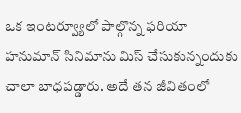ఒక ఇంటర్వ్యూలో పాల్గొన్న ఫరియా హనుమాన్ సినిమాను మిస్ చేసుకున్నందుకు చాలా బాధపడ్డారు. అదే తన జీవితంలో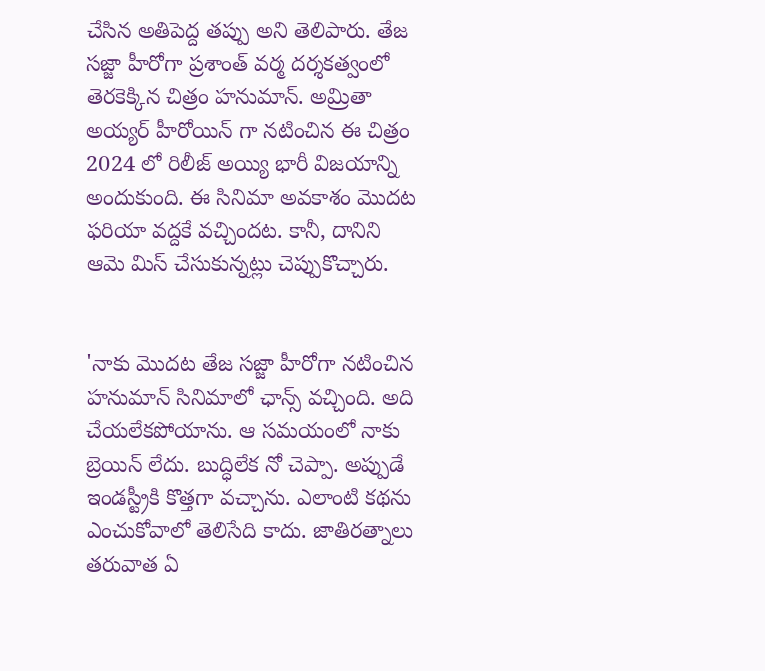చేసిన అతిపెద్ద తప్పు అని తెలిపారు. తేజ సజ్జా హీరోగా ప్రశాంత్ వర్మ దర్శకత్వంలో తెరకెక్కిన చిత్రం హనుమాన్. అమ్రితా అయ్యర్ హీరోయిన్ గా నటించిన ఈ చిత్రం 2024 లో రిలీజ్ అయ్యి భారీ విజయాన్ని అందుకుంది. ఈ సినిమా అవకాశం మొదట ఫరియా వద్దకే వచ్చిందట. కానీ, దానిని ఆమె మిస్ చేసుకున్నట్లు చెప్పుకొచ్చారు.


'నాకు మొదట తేజ సజ్జా హీరోగా నటించిన హనుమాన్ సినిమాలో ఛాన్స్ వచ్చింది. అది చేయలేకపోయాను. ఆ సమయంలో నాకు బ్రెయిన్ లేదు. బుద్ధిలేక నో చెప్పా. అప్పుడే ఇండస్ట్రీకి కొత్తగా వచ్చాను. ఎలాంటి కథను ఎంచుకోవాలో తెలిసేది కాదు. జాతిరత్నాలు తరువాత ఏ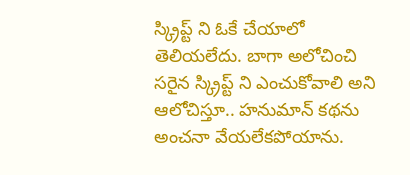స్క్రిప్ట్ ని ఓకే చేయాలో తెలియలేదు. బాగా అలోచించి సరైన స్క్రిప్ట్ ని ఎంచుకోవాలి అని ఆలోచిస్తూ.. హనుమాన్ కథను అంచనా వేయలేకపోయాను.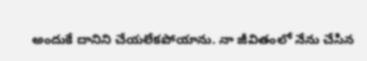అందుకే దానిని చేయలేకపోయాను. నా జీవితంలో నేను చేసిన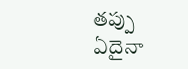తప్పు ఏదైనా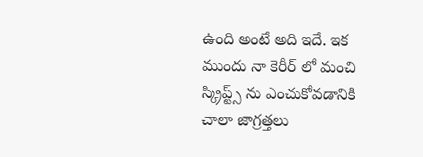ఉంది అంటే అది ఇదే. ఇక ముందు నా కెరీర్ లో మంచి స్క్రిప్ట్స్ ను ఎంచుకోవడానికి చాలా జాగ్రత్తలు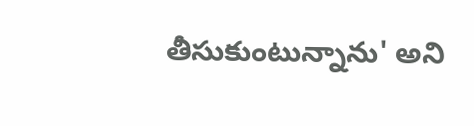తీసుకుంటున్నాను' అని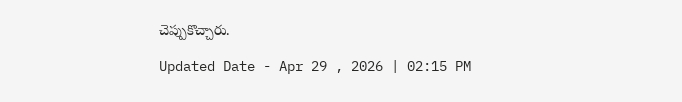చెప్పుకొచ్చారు.

Updated Date - Apr 29 , 2026 | 02:15 PM